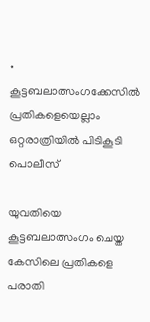• കൂട്ടബലാത്സംഗക്കേസില്‍ പ്രതികളെയെല്ലാം ഒറ്റരാത്രിയില്‍ പിടികൂടി പൊലീസ്

യുവതിയെ കൂട്ടബലാത്സംഗം ചെയ്ത കേസിലെ പ്രതികളെ പരാതി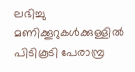ലഭിച്ചു മണിക്കൂറുകൾക്കുള്ളിൽ പിടികൂടി പേരാമ്പ്ര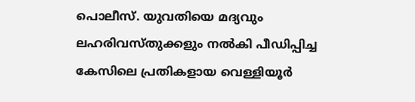പൊലീസ്. യുവതിയെ മദ്യവും ലഹരിവസ്തുക്കളും നൽകി പീഡിപ്പിച്ച കേസിലെ പ്രതികളായ വെള്ളിയൂർ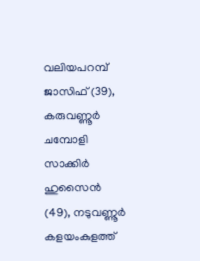വലിയപറമ്പ് ജാസിഫ് (39), കരുവണ്ണൂർ ചമ്പോളി സാക്കിർ ഹുസൈൻ (49), നടുവണ്ണൂർ കളയംകുളത്ത്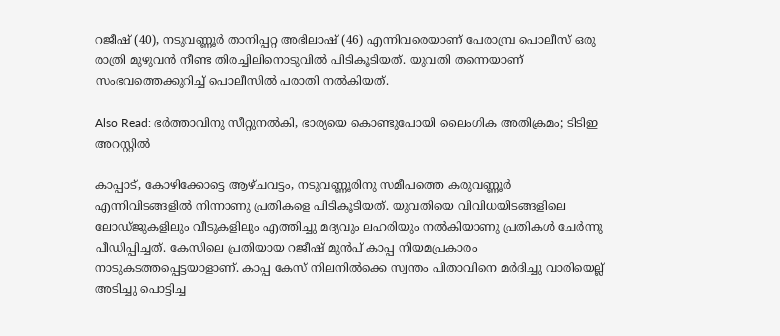റജീഷ് (40), നടുവണ്ണൂർ താനിപ്പറ്റ അഭിലാഷ് (46) എന്നിവരെയാണ് പേരാമ്പ്ര പൊലീസ് ഒരു രാത്രി മുഴുവൻ നീണ്ട തിരച്ചിലിനൊടുവിൽ പിടികൂടിയത്. യുവതി തന്നെയാണ് സംഭവത്തെക്കുറിച്ച് പൊലീസില്‍ പരാതി നല്‍കിയത്.

Also Read: ഭര്‍ത്താവിനു സീറ്റുനല്‍കി, ഭാര്യയെ കൊണ്ടുപോയി ലൈംഗിക അതിക്രമം; ടിടിഇ അറസ്റ്റില്‍

കാപ്പാട്, കോഴിക്കോട്ടെ ആഴ്ചവട്ടം, നടുവണ്ണൂരിനു സമീപത്തെ കരുവണ്ണൂർ എന്നിവിടങ്ങളിൽ നിന്നാണു പ്രതികളെ പിടികൂടിയത്. യുവതിയെ വിവിധയിടങ്ങളിലെ ലോഡ്ജുകളിലും വീടുകളിലും എത്തിച്ചു മദ്യവും ലഹരിയും നൽകിയാണു പ്രതികൾ ചേർന്നു പീഡിപ്പിച്ചത്. കേസിലെ പ്രതിയായ റജീഷ് മുൻപ് കാപ്പ നിയമപ്രകാരം നാടുകടത്തപ്പെട്ടയാളാണ്. കാപ്പ കേസ് നിലനിൽക്കെ സ്വന്തം പിതാവിനെ മർദിച്ചു വാരിയെല്ല് അടിച്ചു പൊട്ടിച്ച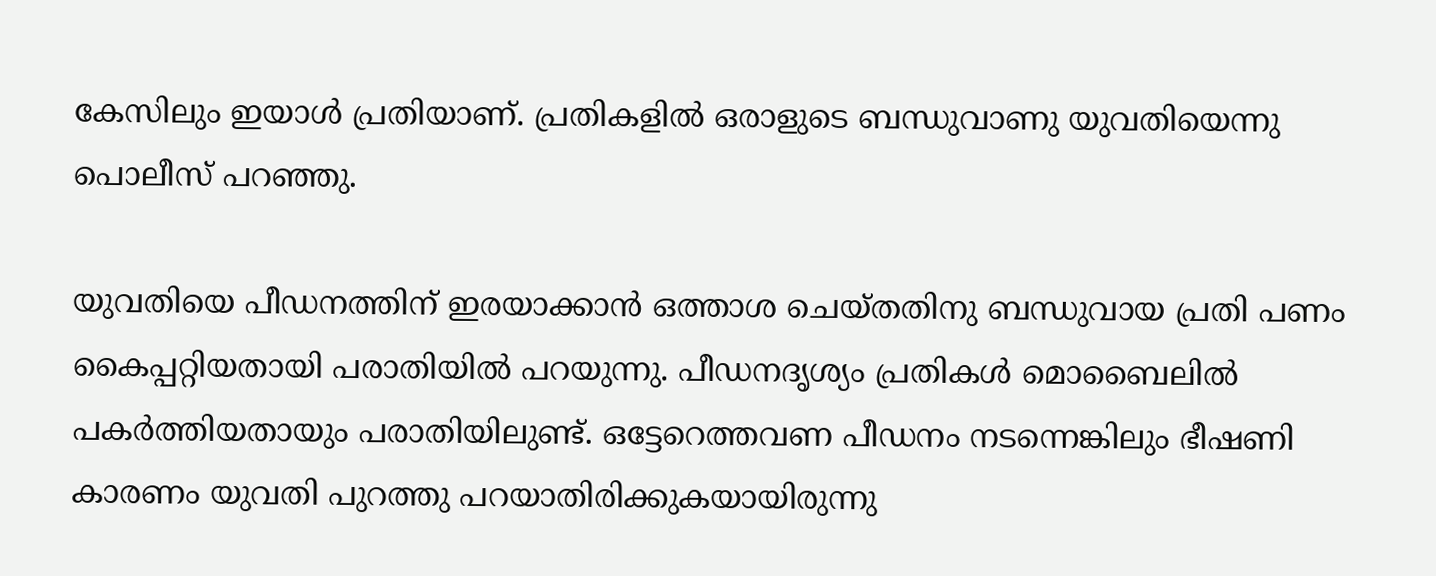കേസിലും ഇയാൾ പ്രതിയാണ്. പ്രതികളിൽ ഒരാളുടെ ബന്ധുവാണു യുവതിയെന്നു പൊലീസ് പറഞ്ഞു.

യുവതിയെ പീഡനത്തിന് ഇരയാക്കാൻ ഒത്താശ ചെയ്തതിനു ബന്ധുവായ പ്രതി പണം കൈപ്പറ്റിയതായി പരാതിയിൽ പറയുന്നു. പീഡനദൃശ്യം പ്രതികൾ മൊബൈലിൽ പകർത്തിയതായും പരാതിയിലുണ്ട്. ഒട്ടേറെത്തവണ പീഡനം നടന്നെങ്കിലും ഭീഷണി കാരണം യുവതി പുറത്തു പറയാതിരിക്കുകയായിരുന്നു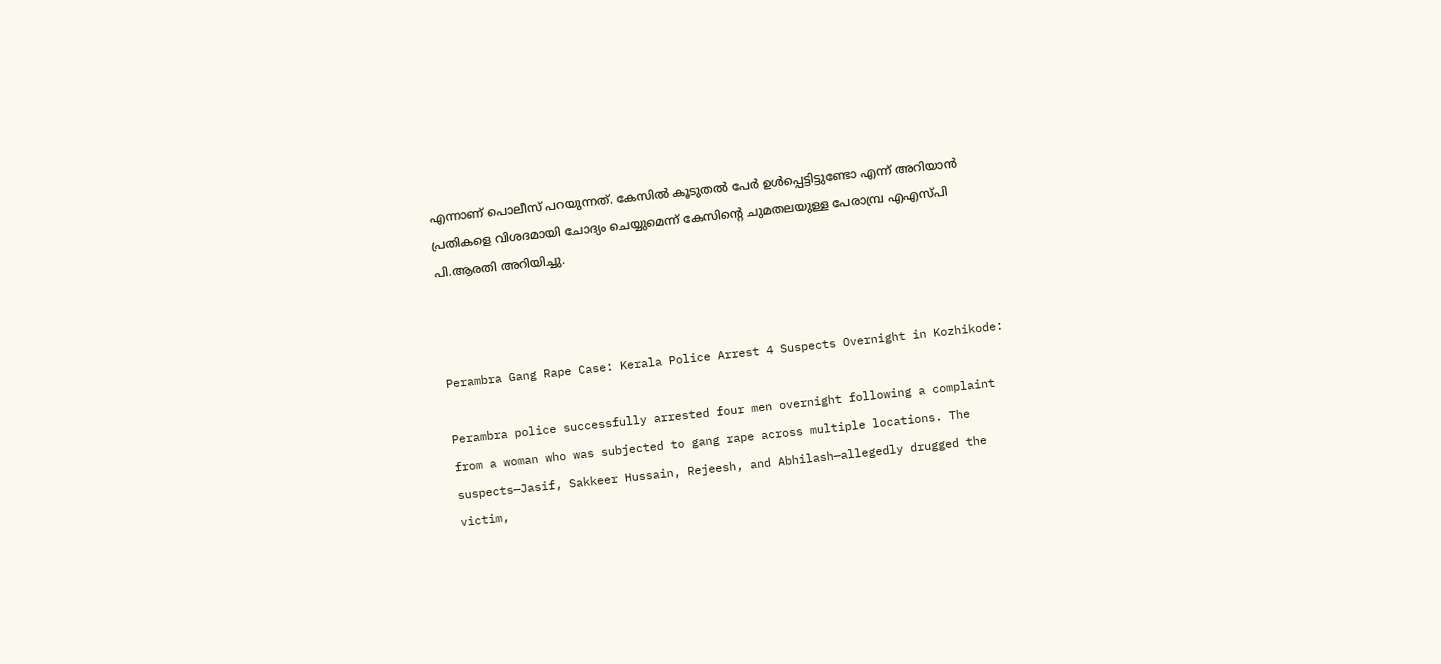എന്നാണ് പൊലീസ് പറയുന്നത്. കേസിൽ കൂടുതൽ പേർ ഉൾപ്പെട്ടിട്ടുണ്ടോ എന്ന് അറിയാൻ പ്രതികളെ വിശദമായി ചോദ്യം ചെയ്യുമെന്ന് കേസിന്റെ ചുമതലയുള്ള പേരാമ്പ്ര എഎസ്പി പി.ആരതി അറിയിച്ചു.



Perambra Gang Rape Case: Kerala Police Arrest 4 Suspects Overnight in Kozhikode:

Perambra police successfully arrested four men overnight following a complaint from a woman who was subjected to gang rape across multiple locations. The suspects—Jasif, Sakkeer Hussain, Rejeesh, and Abhilash—allegedly drugged the victim,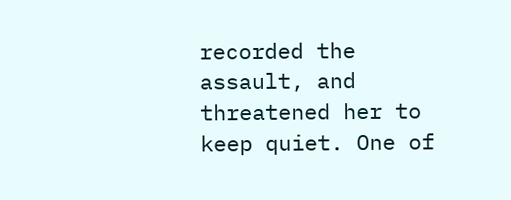recorded the assault, and threatened her to keep quiet. One of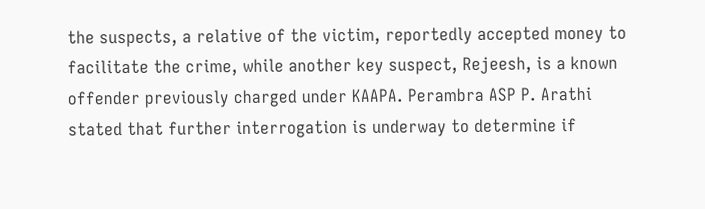the suspects, a relative of the victim, reportedly accepted money to facilitate the crime, while another key suspect, Rejeesh, is a known offender previously charged under KAAPA. Perambra ASP P. Arathi stated that further interrogation is underway to determine if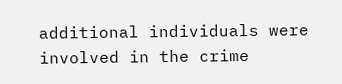additional individuals were involved in the crime